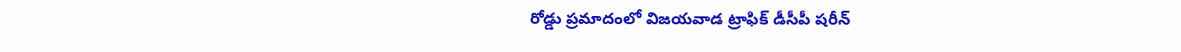రోడ్డు ప్రమాదంలో విజయవాడ ట్రాఫిక్ డీసీపీ షరీన్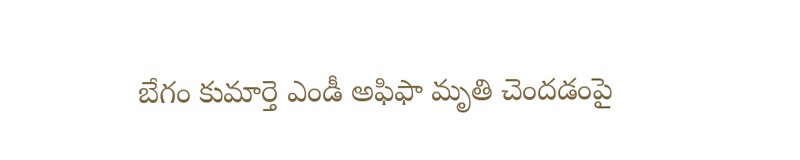బేగం కుమార్తె ఎండీ అఫిఫా మృతి చెందడంపై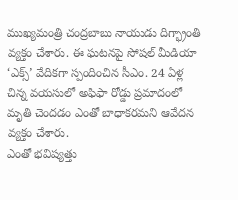ముఖ్యమంత్రి చంద్రబాబు నాయుడు దిగ్భ్రాంతి వ్యక్తం చేశారు. ఈ ఘటనపై సోషల్ మీడియా ‘ఎక్స్’ వేదికగా స్పందించిన సీఎం. 24 ఏళ్ల చిన్న వయసులో అఫిఫా రోడ్డు ప్రమాదంలో మృతి చెందడం ఎంతో బాధాకరమని ఆవేదన వ్యక్తం చేశారు.
ఎంతో భవిష్యత్తు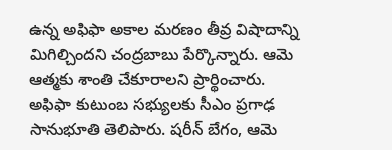ఉన్న అఫిఫా అకాల మరణం తీవ్ర విషాదాన్ని మిగిల్చిందని చంద్రబాబు పేర్కొన్నారు. ఆమె ఆత్మకు శాంతి చేకూరాలని ప్రార్థించారు. అఫిఫా కుటుంబ సభ్యులకు సీఎం ప్రగాఢ సానుభూతి తెలిపారు. షరీన్ బేగం, ఆమె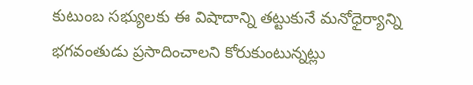కుటుంబ సభ్యులకు ఈ విషాదాన్ని తట్టుకునే మనోధైర్యాన్ని భగవంతుడు ప్రసాదించాలని కోరుకుంటున్నట్లు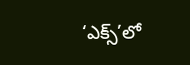‘ఎక్స్’లో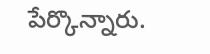పేర్కొన్నారు.